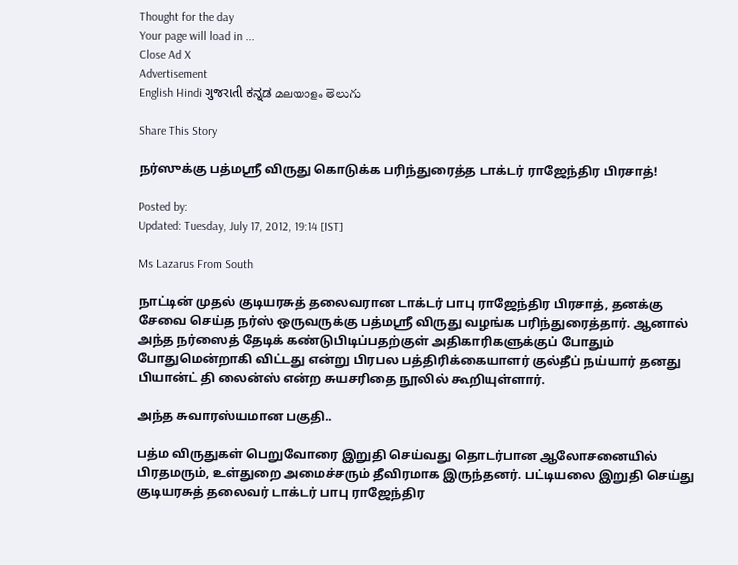Thought for the day
Your page will load in ...
Close Ad X
Advertisement
English Hindi ગુજરાતી ಕನ್ನಡ മലയാളം తెలుగు

Share This Story

நர்ஸுக்கு பத்மஸ்ரீ விருது கொடுக்க பரிந்துரைத்த டாக்டர் ராஜேந்திர பிரசாத்!

Posted by:
Updated: Tuesday, July 17, 2012, 19:14 [IST]

Ms Lazarus From South

நாட்டின் முதல் குடியரசுத் தலைவரான டாக்டர் பாபு ராஜேந்திர பிரசாத், தனக்கு சேவை செய்த நர்ஸ் ஒருவருக்கு பத்மஸ்ரீ விருது வழங்க பரிந்துரைத்தார். ஆனால் அந்த நர்ஸைத் தேடிக் கண்டுபிடிப்பதற்குள் அதிகாரிகளுக்குப் போதும் போதுமென்றாகி விட்டது என்று பிரபல பத்திரிக்கையாளர் குல்தீப் நய்யார் தனது பியான்ட் தி லைன்ஸ் என்ற சுயசரிதை நூலில் கூறியுள்ளார்.

அந்த சுவாரஸ்யமான பகுதி..

பத்ம விருதுகள் பெறுவோரை இறுதி செய்வது தொடர்பான ஆலோசனையில் பிரதமரும், உள்துறை அமைச்சரும் தீவிரமாக இருந்தனர். பட்டியலை இறுதி செய்து குடியரசுத் தலைவர் டாக்டர் பாபு ராஜேந்திர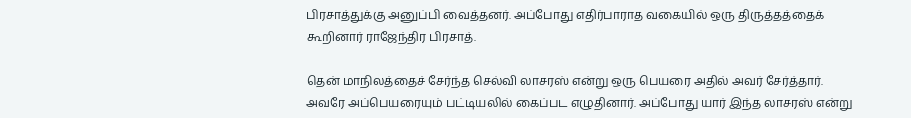பிரசாத்துக்கு அனுப்பி வைத்தனர். அப்போது எதிர்பாராத வகையில் ஒரு திருத்தத்தைக் கூறினார் ராஜேந்திர பிரசாத்.

தென் மாநிலத்தைச் சேர்ந்த செல்வி லாசரஸ் என்று ஒரு பெயரை அதில் அவர் சேர்த்தார். அவரே அப்பெயரையும் பட்டியலில் கைப்பட எழுதினார். அப்போது யார் இந்த லாசரஸ் என்று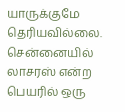யாருக்குமே தெரியவில்லை. சென்னையில் லாசரஸ் என்ற பெயரில் ஒரு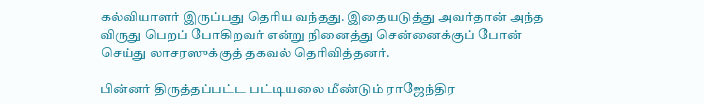கல்வியாளர் இருப்பது தெரிய வந்தது. இதையடுத்து அவர்தான் அந்த விருது பெறப் போகிறவர் என்று நினைத்து சென்னைக்குப் போன் செய்து லாசரஸுக்குத் தகவல் தெரிவித்தனர்.

பின்னர் திருத்தப்பட்ட பட்டியலை மீண்டும் ராஜேந்திர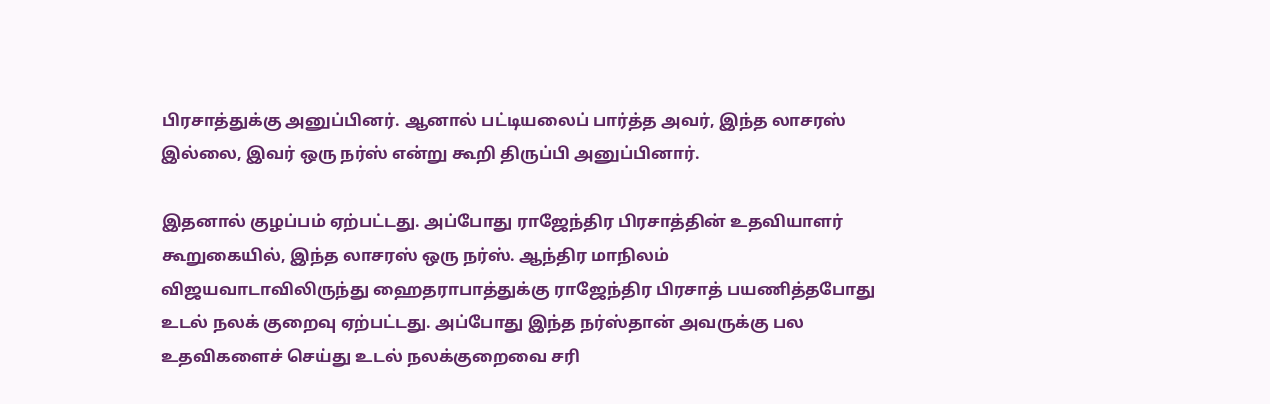பிரசாத்துக்கு அனுப்பினர். ஆனால் பட்டியலைப் பார்த்த அவர், இந்த லாசரஸ் இல்லை, இவர் ஒரு நர்ஸ் என்று கூறி திருப்பி அனுப்பினார்.

இதனால் குழப்பம் ஏற்பட்டது. அப்போது ராஜேந்திர பிரசாத்தின் உதவியாளர் கூறுகையில், இந்த லாசரஸ் ஒரு நர்ஸ். ஆந்திர மாநிலம் விஜயவாடாவிலிருந்து ஹைதராபாத்துக்கு ராஜேந்திர பிரசாத் பயணித்தபோது உடல் நலக் குறைவு ஏற்பட்டது. அப்போது இந்த நர்ஸ்தான் அவருக்கு பல உதவிகளைச் செய்து உடல் நலக்குறைவை சரி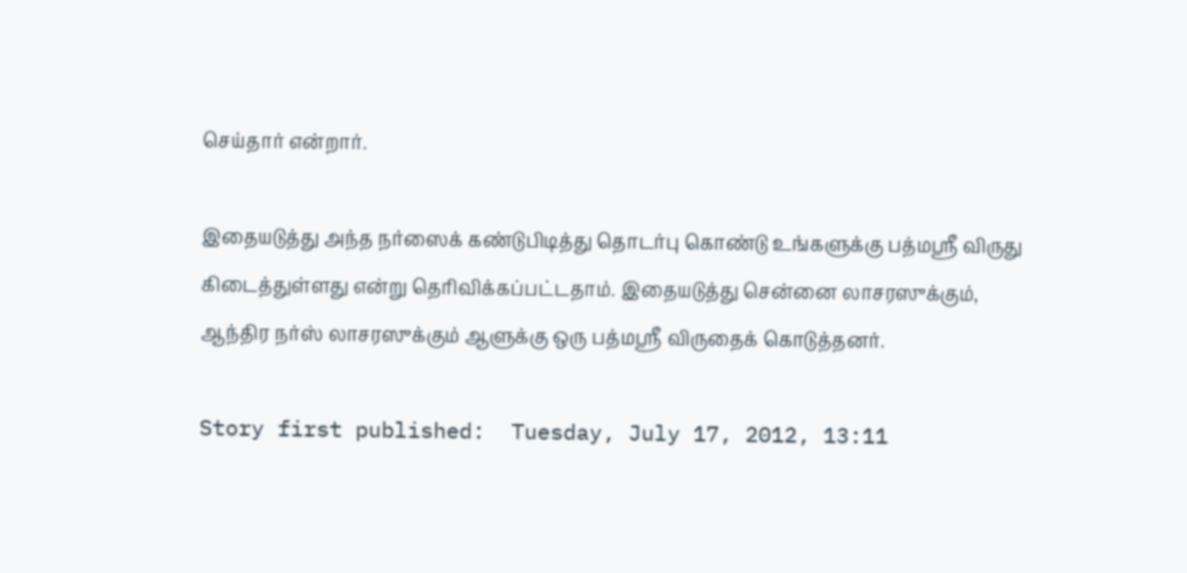செய்தார் என்றார்.

இதையடுத்து அந்த நர்ஸைக் கண்டுபிடித்து தொடர்பு கொண்டு உங்களுக்கு பத்மஸ்ரீ விருது கிடைத்துள்ளது என்று தெரிவிக்கப்பட்டதாம். இதையடுத்து சென்னை லாசரஸுக்கும், ஆந்திர நர்ஸ் லாசரஸுக்கும் ஆளுக்கு ஒரு பத்மஸ்ரீ விருதைக் கொடுத்தனர்.

Story first published:  Tuesday, July 17, 2012, 13:11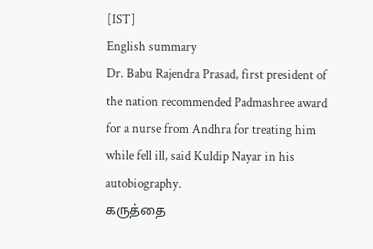[IST]
English summary
Dr. Babu Rajendra Prasad, first president of the nation recommended Padmashree award for a nurse from Andhra for treating him while fell ill, said Kuldip Nayar in his autobiography.
கருத்தை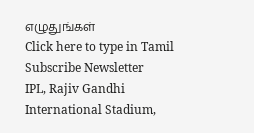எழுதுங்கள்
Click here to type in Tamil
Subscribe Newsletter
IPL, Rajiv Gandhi International Stadium,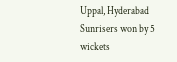Uppal, Hyderabad
Sunrisers won by 5 wickets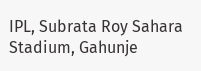IPL, Subrata Roy Sahara Stadium, Gahunje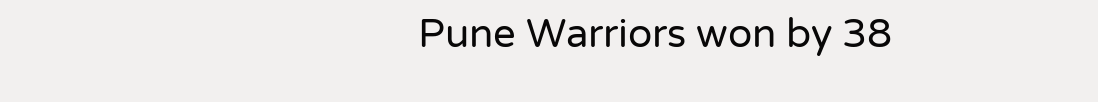Pune Warriors won by 38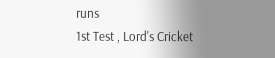runs
1st Test , Lord's Cricket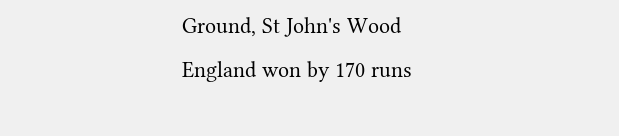Ground, St John's Wood
England won by 170 runs